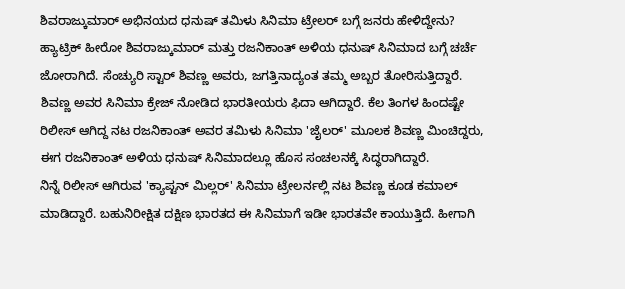ಶಿವರಾಜ್ಕುಮಾರ್ ಅಭಿನಯದ ಧನುಷ್ ತಮಿಳು ಸಿನಿಮಾ ಟ್ರೇಲರ್ ಬಗ್ಗೆ ಜನರು ಹೇಳಿದ್ದೇನು?
ಹ್ಯಾಟ್ರಿಕ್ ಹೀರೋ ಶಿವರಾಜ್ಕುಮಾರ್ ಮತ್ತು ರಜನಿಕಾಂತ್ ಅಳಿಯ ಧನುಷ್ ಸಿನಿಮಾದ ಬಗ್ಗೆ ಚರ್ಚೆ ಜೋರಾಗಿದೆ. ಸೆಂಚ್ಯುರಿ ಸ್ಟಾರ್ ಶಿವಣ್ಣ ಅವರು, ಜಗತ್ತಿನಾದ್ಯಂತ ತಮ್ಮ ಅಬ್ಬರ ತೋರಿಸುತ್ತಿದ್ದಾರೆ. ಶಿವಣ್ಣ ಅವರ ಸಿನಿಮಾ ಕ್ರೇಜ್ ನೋಡಿದ ಭಾರತೀಯರು ಫಿದಾ ಆಗಿದ್ದಾರೆ. ಕೆಲ ತಿಂಗಳ ಹಿಂದಷ್ಟೇ ರಿಲೀಸ್ ಆಗಿದ್ದ ನಟ ರಜನಿಕಾಂತ್ ಅವರ ತಮಿಳು ಸಿನಿಮಾ 'ಜೈಲರ್' ಮೂಲಕ ಶಿವಣ್ಣ ಮಿಂಚಿದ್ದರು, ಈಗ ರಜನಿಕಾಂತ್ ಅಳಿಯ ಧನುಷ್ ಸಿನಿಮಾದಲ್ಲೂ ಹೊಸ ಸಂಚಲನಕ್ಕೆ ಸಿದ್ಧರಾಗಿದ್ದಾರೆ.
ನಿನ್ನೆ ರಿಲೀಸ್ ಆಗಿರುವ 'ಕ್ಯಾಪ್ಟನ್ ಮಿಲ್ಲರ್' ಸಿನಿಮಾ ಟ್ರೇಲರ್ನಲ್ಲಿ ನಟ ಶಿವಣ್ಣ ಕೂಡ ಕಮಾಲ್ ಮಾಡಿದ್ದಾರೆ. ಬಹುನಿರೀಕ್ಷಿತ ದಕ್ಷಿಣ ಭಾರತದ ಈ ಸಿನಿಮಾಗೆ ಇಡೀ ಭಾರತವೇ ಕಾಯುತ್ತಿದೆ. ಹೀಗಾಗಿ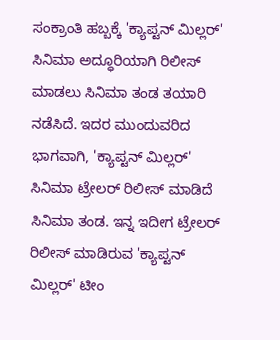ಸಂಕ್ರಾಂತಿ ಹಬ್ಬಕ್ಕೆ 'ಕ್ಯಾಪ್ಟನ್ ಮಿಲ್ಲರ್' ಸಿನಿಮಾ ಅದ್ಧೂರಿಯಾಗಿ ರಿಲೀಸ್ ಮಾಡಲು ಸಿನಿಮಾ ತಂಡ ತಯಾರಿ ನಡೆಸಿದೆ. ಇದರ ಮುಂದುವರಿದ ಭಾಗವಾಗಿ, 'ಕ್ಯಾಪ್ಟನ್ ಮಿಲ್ಲರ್' ಸಿನಿಮಾ ಟ್ರೇಲರ್ ರಿಲೀಸ್ ಮಾಡಿದೆ ಸಿನಿಮಾ ತಂಡ. ಇನ್ನ ಇದೀಗ ಟ್ರೇಲರ್ ರಿಲೀಸ್ ಮಾಡಿರುವ 'ಕ್ಯಾಪ್ಟನ್ ಮಿಲ್ಲರ್' ಟೀಂ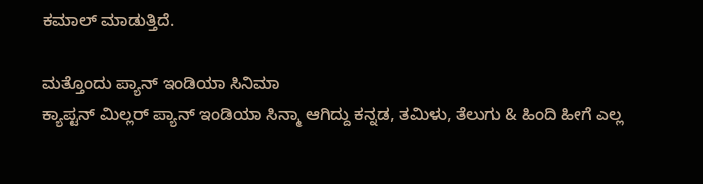ಕಮಾಲ್ ಮಾಡುತ್ತಿದೆ.

ಮತ್ತೊಂದು ಪ್ಯಾನ್ ಇಂಡಿಯಾ ಸಿನಿಮಾ
ಕ್ಯಾಪ್ಟನ್ ಮಿಲ್ಲರ್ ಪ್ಯಾನ್ ಇಂಡಿಯಾ ಸಿನ್ಮಾ ಆಗಿದ್ದು ಕನ್ನಡ, ತಮಿಳು, ತೆಲುಗು & ಹಿಂದಿ ಹೀಗೆ ಎಲ್ಲ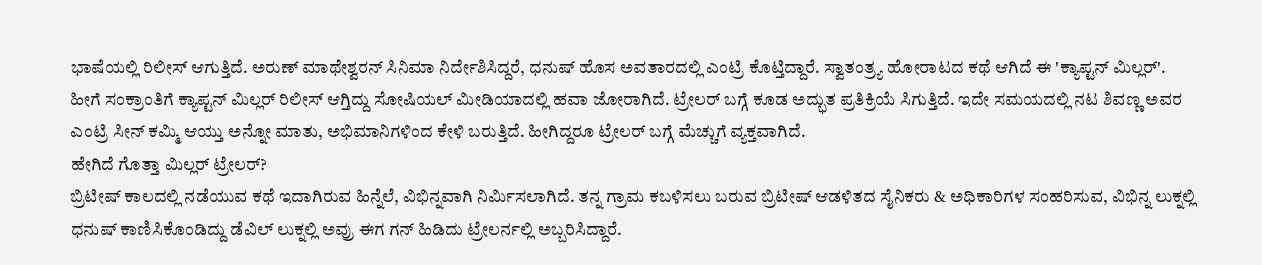ಭಾಷೆಯಲ್ಲಿ ರಿಲೀಸ್ ಆಗುತ್ತಿದೆ. ಅರುಣ್ ಮಾಥೇಶ್ವರನ್ ಸಿನಿಮಾ ನಿರ್ದೇಶಿಸಿದ್ದರೆ, ಧನುಷ್ ಹೊಸ ಅವತಾರದಲ್ಲಿ ಎಂಟ್ರಿ ಕೊಟ್ತಿದ್ದಾರೆ. ಸ್ವಾತಂತ್ರ್ಯ ಹೋರಾಟದ ಕಥೆ ಆಗಿದೆ ಈ 'ಕ್ಯಾಪ್ಟನ್ ಮಿಲ್ಲರ್'. ಹೀಗೆ ಸಂಕ್ರಾಂತಿಗೆ ಕ್ಯಾಪ್ಟನ್ ಮಿಲ್ಲರ್ ರಿಲೀಸ್ ಆಗ್ತಿದ್ದು ಸೋಷಿಯಲ್ ಮೀಡಿಯಾದಲ್ಲಿ ಹವಾ ಜೋರಾಗಿದೆ. ಟ್ರೇಲರ್ ಬಗ್ಗೆ ಕೂಡ ಅದ್ಭುತ ಪ್ರತಿಕ್ರಿಯೆ ಸಿಗುತ್ತಿದೆ. ಇದೇ ಸಮಯದಲ್ಲಿ ನಟ ಶಿವಣ್ಣ ಅವರ ಎಂಟ್ರಿ ಸೀನ್ ಕಮ್ಮಿ ಆಯ್ತು ಅನ್ನೋ ಮಾತು, ಅಭಿಮಾನಿಗಳಿಂದ ಕೇಳಿ ಬರುತ್ತಿದೆ. ಹೀಗಿದ್ದರೂ ಟ್ರೇಲರ್ ಬಗ್ಗೆ ಮೆಚ್ಚುಗೆ ವ್ಯಕ್ತವಾಗಿದೆ.
ಹೇಗಿದೆ ಗೊತ್ತಾ ಮಿಲ್ಲರ್ ಟ್ರೇಲರ್?
ಬ್ರಿಟೀಷ್ ಕಾಲದಲ್ಲಿ ನಡೆಯುವ ಕಥೆ ಇದಾಗಿರುವ ಹಿನ್ನೆಲೆ, ವಿಭಿನ್ನವಾಗಿ ನಿರ್ಮಿಸಲಾಗಿದೆ. ತನ್ನ ಗ್ರಾಮ ಕಬಳಿಸಲು ಬರುವ ಬ್ರಿಟೀಷ್ ಆಡಳಿತದ ಸೈನಿಕರು & ಅಧಿಕಾರಿಗಳ ಸಂಹರಿಸುವ, ವಿಭಿನ್ನ ಲುಕ್ನಲ್ಲಿ ಧನುಷ್ ಕಾಣಿಸಿಕೊಂಡಿದ್ದು ಡೆವಿಲ್ ಲುಕ್ನಲ್ಲಿ ಅವ್ರು ಈಗ ಗನ್ ಹಿಡಿದು ಟ್ರೇಲರ್ನಲ್ಲಿ ಅಬ್ಬರಿಸಿದ್ದಾರೆ.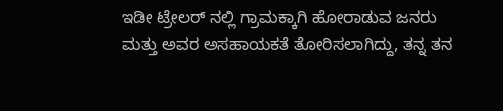ಇಡೀ ಟ್ರೇಲರ್ ನಲ್ಲಿ ಗ್ರಾಮಕ್ಕಾಗಿ ಹೋರಾಡುವ ಜನರು ಮತ್ತು ಅವರ ಅಸಹಾಯಕತೆ ತೋರಿಸಲಾಗಿದ್ದು, ತನ್ನ ತನ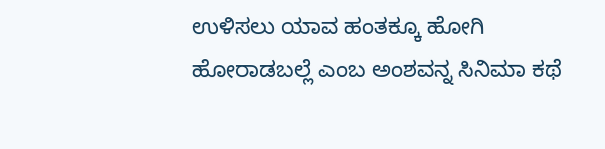ಉಳಿಸಲು ಯಾವ ಹಂತಕ್ಕೂ ಹೋಗಿ ಹೋರಾಡಬಲ್ಲೆ ಎಂಬ ಅಂಶವನ್ನ ಸಿನಿಮಾ ಕಥೆ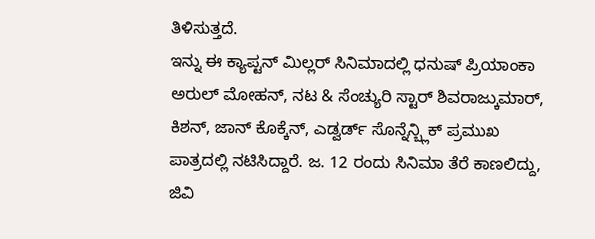ತಿಳಿಸುತ್ತದೆ.
ಇನ್ನು ಈ ಕ್ಯಾಪ್ಟನ್ ಮಿಲ್ಲರ್ ಸಿನಿಮಾದಲ್ಲಿ ಧನುಷ್ ಪ್ರಿಯಾಂಕಾ ಅರುಲ್ ಮೋಹನ್, ನಟ & ಸೆಂಚ್ಯುರಿ ಸ್ಟಾರ್ ಶಿವರಾಜ್ಕುಮಾರ್, ಕಿಶನ್, ಜಾನ್ ಕೊಕ್ಕೆನ್, ಎಡ್ವರ್ಡ್ ಸೊನ್ನೆನ್ಬ್ಲಿಕ್ ಪ್ರಮುಖ ಪಾತ್ರದಲ್ಲಿ ನಟಿಸಿದ್ದಾರೆ. ಜ. 12 ರಂದು ಸಿನಿಮಾ ತೆರೆ ಕಾಣಲಿದ್ದು, ಜಿವಿ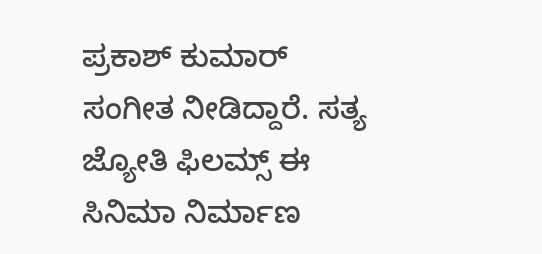ಪ್ರಕಾಶ್ ಕುಮಾರ್ ಸಂಗೀತ ನೀಡಿದ್ದಾರೆ. ಸತ್ಯ ಜ್ಯೋತಿ ಫಿಲಮ್ಸ್ ಈ ಸಿನಿಮಾ ನಿರ್ಮಾಣ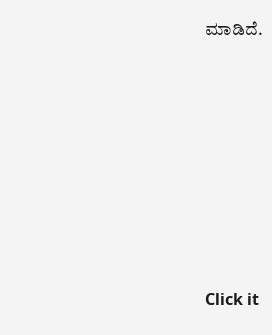ಮಾಡಿದೆ.












Click it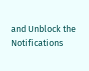and Unblock the Notifications